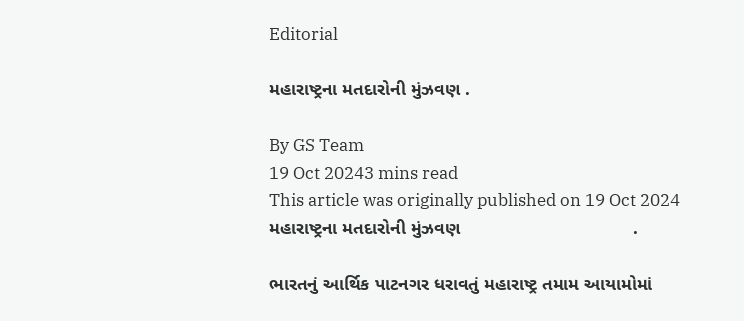Editorial

મહારાષ્ટ્રના મતદારોની મુંઝવણ .

By GS Team
19 Oct 20243 mins read
This article was originally published on 19 Oct 2024
મહારાષ્ટ્રના મતદારોની મુંઝવણ                                  .

ભારતનું આર્થિક પાટનગર ધરાવતું મહારાષ્ટ્ર તમામ આયામોમાં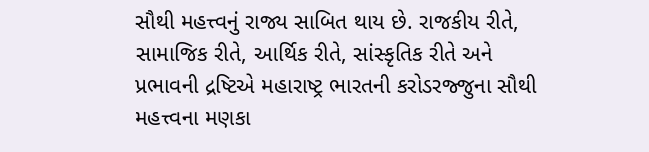સૌથી મહત્ત્વનું રાજ્ય સાબિત થાય છે. રાજકીય રીતે, સામાજિક રીતે, આર્થિક રીતે, સાંસ્કૃતિક રીતે અને પ્રભાવની દ્રષ્ટિએ મહારાષ્ટ્ર ભારતની કરોડરજ્જુના સૌથી મહત્ત્વના મણકા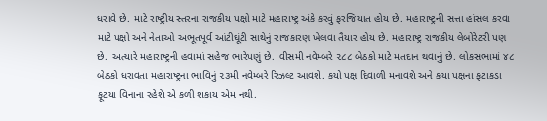ધરાવે છે. માટે રાષ્ટ્રીય સ્તરના રાજકીય પક્ષો માટે મહારાષ્ટ્ર અંકે કરવું ફરજિયાત હોય છે. મહારાષ્ટ્રની સત્તા હાંસલ કરવા માટે પક્ષો અને નેતાઓ અભૂતપૂર્વ આંટીઘૂંટી સાથેનું રાજકારણ ખેલવા તૈયાર હોય છે. મહારાષ્ટ્ર રાજકીય લેબોરેટરી પણ છે. અત્યારે મહારાષ્ટ્રની હવામાં સહેજ ભારેપણું છે. વીસમી નવેમ્બરે ૨૮૮ બેઠકો માટે મતદાન થવાનું છે. લોકસભામાં ૪૮ બેઠકો ધરાવતા મહારાષ્ટ્રના ભાવિનું ૨૩મી નવેમ્બરે રિઝલ્ટ આવશે. કયો પક્ષ દિવાળી મનાવશે અને કયા પક્ષના ફટાકડા ફૂટયા વિનાના રહેશે એ કળી શકાય એમ નથી.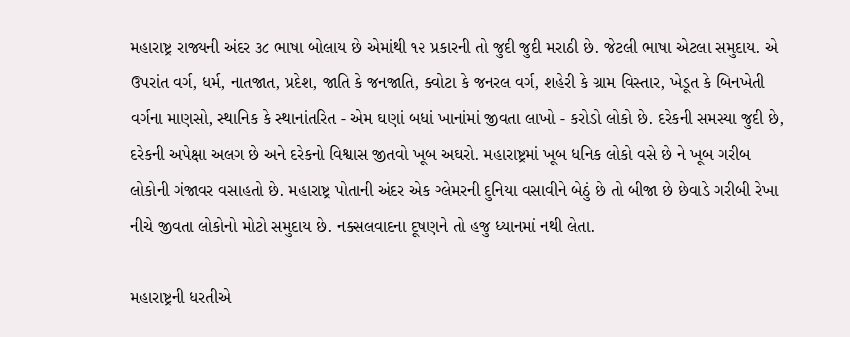મહારાષ્ટ્ર રાજ્યની અંદર ૩૮ ભાષા બોલાય છે એમાંથી ૧૨ પ્રકારની તો જુદી જુદી મરાઠી છે. જેટલી ભાષા એટલા સમુદાય. એ ઉપરાંત વર્ગ, ધર્મ, નાતજાત, પ્રદેશ, જાતિ કે જનજાતિ, ક્વોટા કે જનરલ વર્ગ, શહેરી કે ગ્રામ વિસ્તાર, ખેડૂત કે બિનખેતી વર્ગના માણસો, સ્થાનિક કે સ્થાનાંતરિત - એમ ઘણાં બધાં ખાનાંમાં જીવતા લાખો - કરોડો લોકો છે. દરેકની સમસ્યા જુદી છે, દરેકની અપેક્ષા અલગ છે અને દરેકનો વિશ્વાસ જીતવો ખૂબ અઘરો. મહારાષ્ટ્રમાં ખૂબ ધનિક લોકો વસે છે ને ખૂબ ગરીબ લોકોની ગંજાવર વસાહતો છે. મહારાષ્ટ્ર પોતાની અંદર એક ગ્લેમરની દુનિયા વસાવીને બેઠું છે તો બીજા છે છેવાડે ગરીબી રેખા નીચે જીવતા લોકોનો મોટો સમુદાય છે. નક્સલવાદના દૂષણને તો હજુ ધ્યાનમાં નથી લેતા.

મહારાષ્ટ્રની ધરતીએ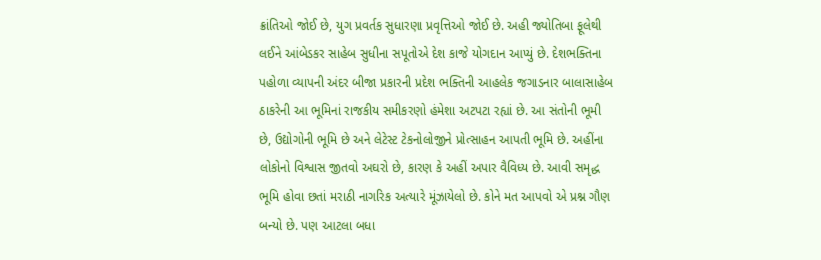ક્રાંતિઓ જોઈ છે, યુગ પ્રવર્તક સુધારણા પ્રવૃત્તિઓ જોઈ છે. અહી જ્યોતિબા ફૂલેથી લઈને આંબેડકર સાહેબ સુધીના સપૂતોએ દેશ કાજે યોગદાન આપ્યું છે. દેશભક્તિના પહોળા વ્યાપની અંદર બીજા પ્રકારની પ્રદેશ ભક્તિની આહલેક જગાડનાર બાલાસાહેબ ઠાકરેની આ ભૂમિનાં રાજકીય સમીકરણો હંમેશા અટપટા રહ્યાં છે. આ સંતોની ભૂમી છે, ઉદ્યોગોની ભૂમિ છે અને લેટેસ્ટ ટેકનોલોજીને પ્રોત્સાહન આપતી ભૂમિ છે. અહીંના લોકોનો વિશ્વાસ જીતવો અઘરો છે, કારણ કે અહીં અપાર વૈવિધ્ય છે. આવી સમૃદ્ધ ભૂમિ હોવા છતાં મરાઠી નાગરિક અત્યારે મૂંઝાયેલો છે. કોને મત આપવો એ પ્રશ્ન ગૌણ બન્યો છે. પણ આટલા બધા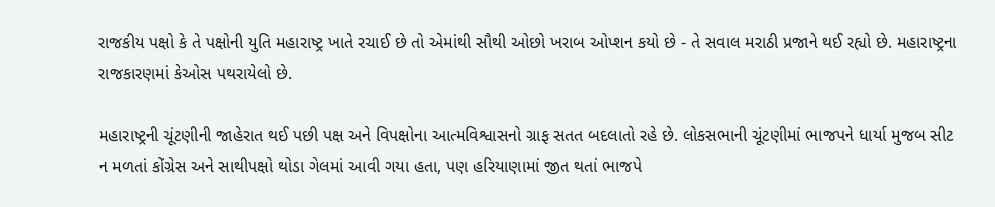રાજકીય પક્ષો કે તે પક્ષોની યુતિ મહારાષ્ટ્ર ખાતે રચાઈ છે તો એમાંથી સૌથી ઓછો ખરાબ ઓપ્શન કયો છે - તે સવાલ મરાઠી પ્રજાને થઈ રહ્યો છે. મહારાષ્ટ્રના રાજકારણમાં કેઓસ પથરાયેલો છે.

મહારાષ્ટ્રની ચૂંટણીની જાહેરાત થઈ પછી પક્ષ અને વિપક્ષોના આત્મવિશ્વાસનો ગ્રાફ સતત બદલાતો રહે છે. લોકસભાની ચૂંટણીમાં ભાજપને ધાર્યા મુજબ સીટ ન મળતાં કોંગ્રેસ અને સાથીપક્ષો થોડા ગેલમાં આવી ગયા હતા, પણ હરિયાણામાં જીત થતાં ભાજપે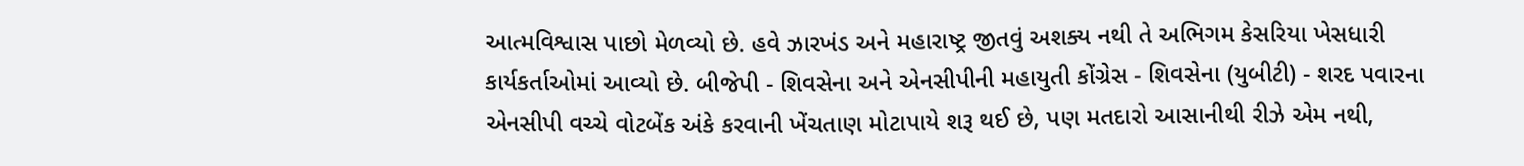આત્મવિશ્વાસ પાછો મેળવ્યો છે. હવે ઝારખંડ અને મહારાષ્ટ્ર જીતવું અશક્ય નથી તે અભિગમ કેસરિયા ખેસધારી કાર્યકર્તાઓમાં આવ્યો છે. બીજેપી - શિવસેના અને એનસીપીની મહાયુતી કોંગ્રેસ - શિવસેના (યુબીટી) - શરદ પવારના એનસીપી વચ્ચે વોટબેંક અંકે કરવાની ખેંચતાણ મોટાપાયે શરૂ થઈ છે, પણ મતદારો આસાનીથી રીઝે એમ નથી,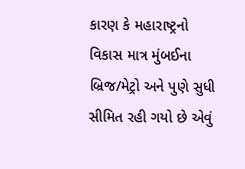કારણ કે મહારાષ્ટ્રનો વિકાસ માત્ર મુંબઈના બ્રિજ/મેટ્રો અને પુણે સુધી સીમિત રહી ગયો છે એવું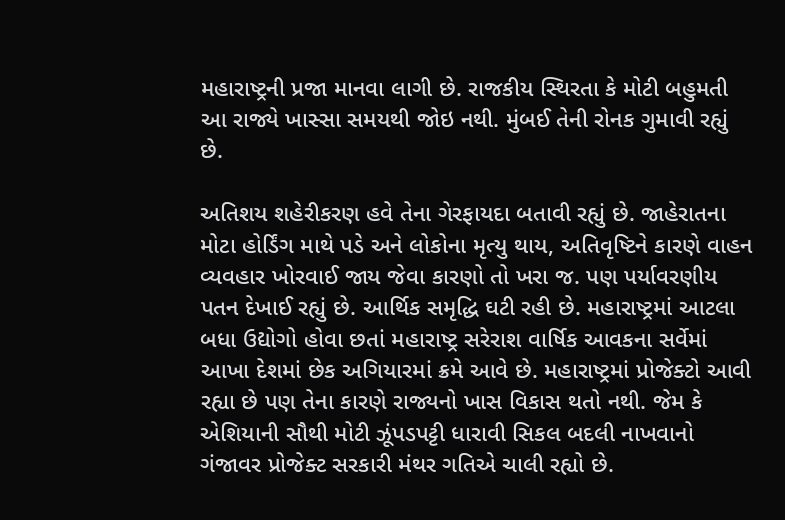મહારાષ્ટ્રની પ્રજા માનવા લાગી છે. રાજકીય સ્થિરતા કે મોટી બહુમતી આ રાજ્યે ખાસ્સા સમયથી જોઇ નથી. મુંબઈ તેની રોનક ગુમાવી રહ્યું છે.

અતિશય શહેરીકરણ હવે તેના ગેરફાયદા બતાવી રહ્યું છે. જાહેરાતના મોટા હોર્ડિંગ માથે પડે અને લોકોના મૃત્યુ થાય, અતિવૃષ્ટિને કારણે વાહન વ્યવહાર ખોરવાઈ જાય જેવા કારણો તો ખરા જ. પણ પર્યાવરણીય પતન દેખાઈ રહ્યું છે. આર્થિક સમૃદ્ધિ ઘટી રહી છે. મહારાષ્ટ્રમાં આટલા બધા ઉદ્યોગો હોવા છતાં મહારાષ્ટ્ર સરેરાશ વાર્ષિક આવકના સર્વેમાં આખા દેશમાં છેક અગિયારમાં ક્રમે આવે છે. મહારાષ્ટ્રમાં પ્રોજેક્ટો આવી રહ્યા છે પણ તેના કારણે રાજ્યનો ખાસ વિકાસ થતો નથી. જેમ કે એશિયાની સૌથી મોટી ઝૂંપડપટ્ટી ધારાવી સિકલ બદલી નાખવાનો ગંજાવર પ્રોજેક્ટ સરકારી મંથર ગતિએ ચાલી રહ્યો છે.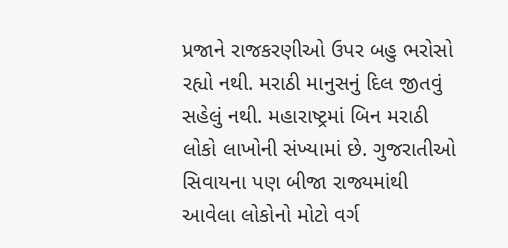પ્રજાને રાજકરણીઓ ઉપર બહુ ભરોસો રહ્યો નથી. મરાઠી માનુસનું દિલ જીતવું સહેલું નથી. મહારાષ્ટ્રમાં બિન મરાઠી લોકો લાખોની સંખ્યામાં છે. ગુજરાતીઓ સિવાયના પણ બીજા રાજ્યમાંથી આવેલા લોકોનો મોટો વર્ગ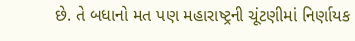છે. તે બધાનો મત પણ મહારાષ્ટ્રની ચૂંટણીમાં નિર્ણાયક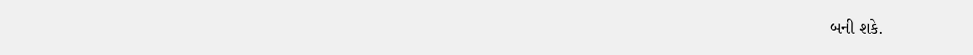બની શકે.